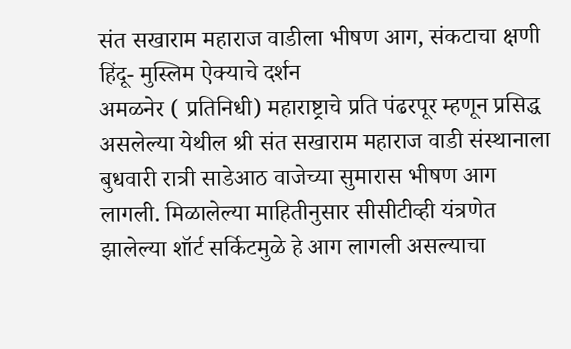संत सखाराम महाराज वाडीला भीषण आग, संकटाचा क्षणी हिंदू- मुस्लिम ऐक्याचे दर्शन
अमळनेर ( प्रतिनिधी) महाराष्ट्राचे प्रति पंढरपूर म्हणून प्रसिद्ध असलेल्या येथील श्री संत सखाराम महाराज वाडी संस्थानाला बुधवारी रात्री साडेआठ वाजेच्या सुमारास भीषण आग लागली. मिळालेल्या माहितीनुसार सीसीटीव्ही यंत्रणेत झालेल्या शॉर्ट सर्किटमुळे हे आग लागली असल्याचा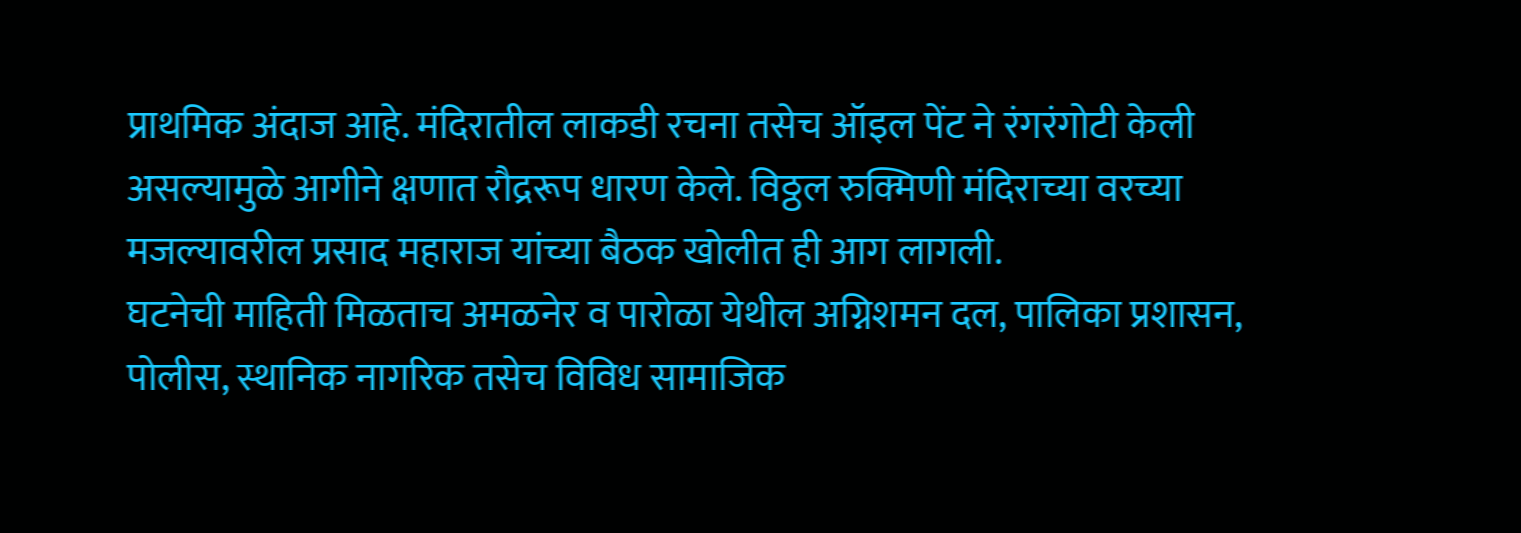प्राथमिक अंदाज आहे. मंदिरातील लाकडी रचना तसेच ऑइल पेंट ने रंगरंगोटी केली असल्यामुळे आगीने क्षणात रौद्ररूप धारण केले. विठ्ठल रुक्मिणी मंदिराच्या वरच्या मजल्यावरील प्रसाद महाराज यांच्या बैठक खोलीत ही आग लागली.
घटनेची माहिती मिळताच अमळनेर व पारोळा येथील अग्निशमन दल, पालिका प्रशासन, पोलीस, स्थानिक नागरिक तसेच विविध सामाजिक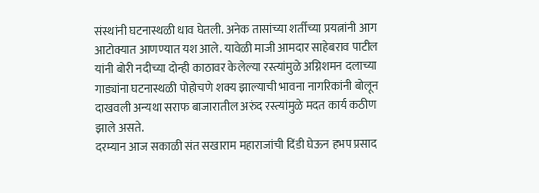संस्थांनी घटनास्थळी धाव घेतली. अनेक तासांच्या शर्तीच्या प्रयत्नांनी आग आटोक्यात आणण्यात यश आले. यावेळी माजी आमदार साहेबराव पाटील यांनी बोरी नदीच्या दोन्ही काठावर केलेल्या रस्त्यांमुळे अग्निशमन दलाच्या गाड्यांना घटनास्थळी पोहोचणे शक्य झाल्याची भावना नागरिकांनी बोलून दाखवली अन्यथा सराफ बाजारातील अरुंद रस्त्यांमुळे मदत कार्य कठीण झाले असते.
दरम्यान आज सकाळी संत सखाराम महाराजांची दिंडी घेऊन हभप प्रसाद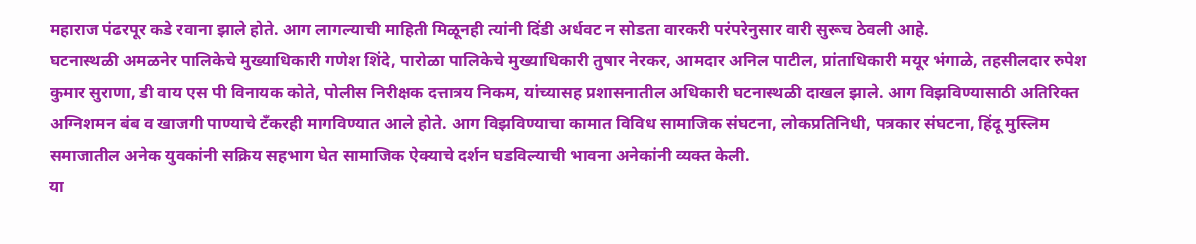महाराज पंढरपूर कडे रवाना झाले होते. आग लागल्याची माहिती मिळूनही त्यांनी दिंडी अर्धवट न सोडता वारकरी परंपरेनुसार वारी सुरूच ठेवली आहे.
घटनास्थळी अमळनेर पालिकेचे मुख्याधिकारी गणेश शिंदे, पारोळा पालिकेचे मुख्याधिकारी तुषार नेरकर, आमदार अनिल पाटील, प्रांताधिकारी मयूर भंगाळे, तहसीलदार रुपेश कुमार सुराणा, डी वाय एस पी विनायक कोते, पोलीस निरीक्षक दत्तात्रय निकम, यांच्यासह प्रशासनातील अधिकारी घटनास्थळी दाखल झाले. आग विझविण्यासाठी अतिरिक्त अग्निशमन बंब व खाजगी पाण्याचे टँकरही मागविण्यात आले होते. आग विझविण्याचा कामात विविध सामाजिक संघटना, लोकप्रतिनिधी, पत्रकार संघटना, हिंदू मुस्लिम समाजातील अनेक युवकांनी सक्रिय सहभाग घेत सामाजिक ऐक्याचे दर्शन घडविल्याची भावना अनेकांनी व्यक्त केली.
या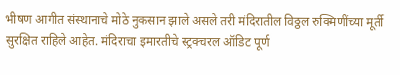भीषण आगीत संस्थानाचे मोठे नुकसान झाले असले तरी मंदिरातील विठ्ठल रुक्मिणींच्या मूर्ती सुरक्षित राहिले आहेत. मंदिराचा इमारतीचे स्ट्रक्चरल ऑडिट पूर्ण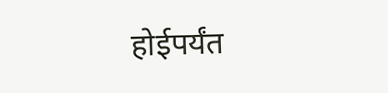होईपर्यंत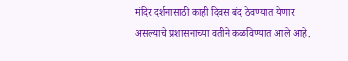मंदिर दर्शनासाठी काही दिवस बंद ठेवण्यात येणार असल्याचे प्रशासनाच्या वतीने कळविण्यात आले आहे.